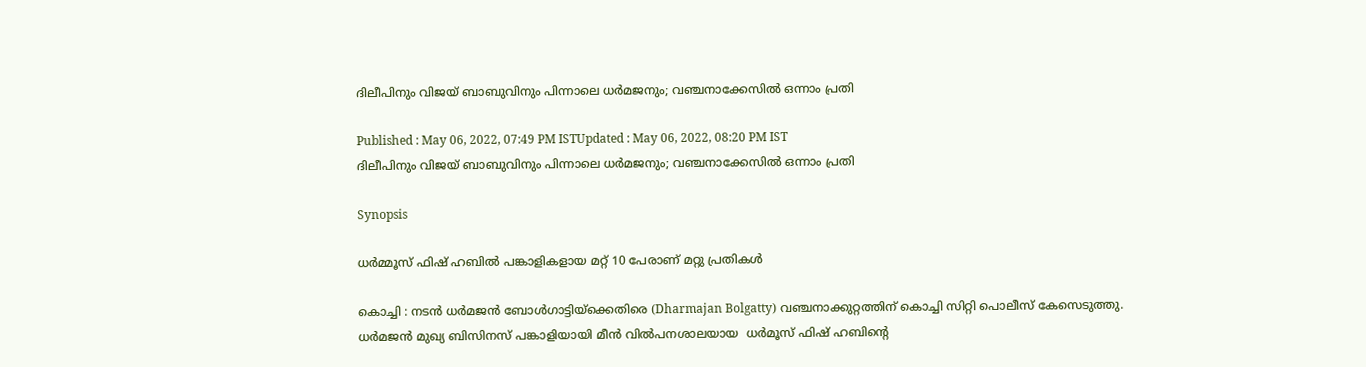ദിലീപിനും വിജയ് ബാബുവിനും പിന്നാലെ ധർമജനും; വഞ്ചനാക്കേസിൽ ഒന്നാം പ്രതി

Published : May 06, 2022, 07:49 PM ISTUpdated : May 06, 2022, 08:20 PM IST
ദിലീപിനും വിജയ് ബാബുവിനും പിന്നാലെ ധർമജനും; വഞ്ചനാക്കേസിൽ ഒന്നാം പ്രതി

Synopsis

ധർമ്മൂസ് ഫിഷ് ഹബിൽ പങ്കാളികളായ മറ്റ് 10 പേരാണ് മറ്റു പ്രതികൾ

കൊച്ചി : നടൻ ധർമജൻ ബോൾഗാട്ടിയ്ക്കെതിരെ (Dharmajan Bolgatty) വ‌ഞ്ചനാക്കുറ്റത്തിന് കൊച്ചി സിറ്റി പൊലീസ് കേസെടുത്തു. ധ‍ർമജൻ മുഖ്യ ബിസിനസ് പങ്കാളിയായി മീൻ വിൽപനശാലയായ  ധർമൂസ് ഫിഷ് ഹബിന്‍റെ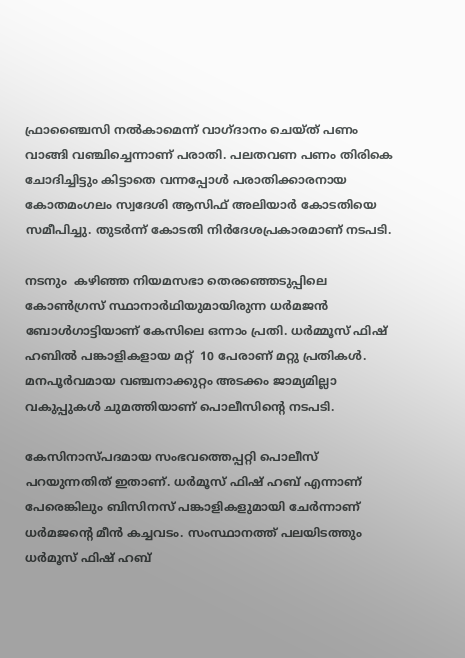ഫ്രാഞ്ചൈസി നല്‍കാമെന്ന് വാഗ്ദാനം ചെയ്‍ത് പണം വാങ്ങി വഞ്ചിച്ചെന്നാണ് പരാതി. പലതവണ പണം തിരികെ ചോദിച്ചിട്ടും കിട്ടാതെ വന്നപ്പോൾ പരാതിക്കാരനായ കോതമംഗലം സ്വദേശി ആസിഫ് അലിയാർ കോടതിയെ സമീപിച്ചു. തുടർന്ന് കോടതി നിർദേശപ്രകാരമാണ് നടപടി.

നടനും  കഴിഞ്ഞ നിയമസഭാ തെരഞ്ഞെടുപ്പിലെ കോൺഗ്രസ് സ്ഥാനാർഥിയുമായിരുന്ന ധർമജൻ ബോൾഗാട്ടിയാണ് കേസിലെ ഒന്നാം പ്രതി. ധർമ്മൂസ് ഫിഷ് ഹബിൽ പങ്കാളികളായ മറ്റ്  10 പേരാണ് മറ്റു പ്രതികൾ. മനപൂ‍ർവമായ വഞ്ചനാക്കുറ്റം അടക്കം ജാമ്യമില്ലാ വകുപ്പുകൾ ചുമത്തിയാണ് പൊലീസിന്‍റെ നടപടി.

കേസിനാസ്പദമായ സംഭവത്തെപ്പറ്റി പൊലീസ് പറയുന്നതിത് ഇതാണ്. ധ‍ർമൂസ് ഫിഷ് ഹബ് എന്നാണ് പേരെങ്കിലും ബിസിനസ് പങ്കാളികളുമായി ചേർന്നാണ് ധർമജന്‍റെ മീൻ കച്ചവടം. സംസ്ഥാനത്ത് പലയിടത്തും ധർമൂസ് ഫിഷ് ഹബ്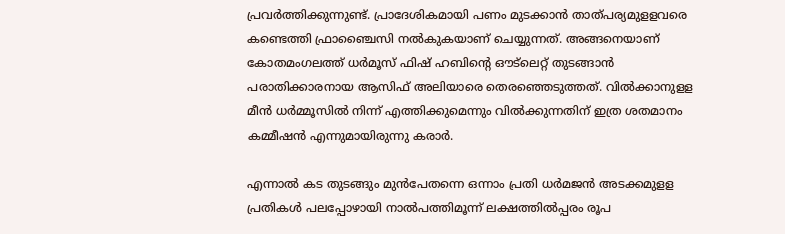പ്രവ‍ർത്തിക്കുന്നുണ്ട്. പ്രാദേശികമായി പണം മുടക്കാൻ താത്പര്യമുളളവരെ കണ്ടെത്തി ഫ്രാഞ്ചൈസി നൽകുകയാണ് ചെയ്യുന്നത്. അങ്ങനെയാണ് കോതമംഗലത്ത് ധ‍ർമൂസ് ഫിഷ് ഹബിന്‍റെ ഔട്‍ലെറ്റ് തുടങ്ങാൻ പരാതിക്കാരനായ ആസിഫ് അലിയാരെ തെരഞ്ഞെടുത്തത്. വിൽക്കാനുളള മീൻ ധർമ്മൂസിൽ നിന്ന് എത്തിക്കുമെന്നും വിൽക്കുന്നതിന് ഇത്ര ശതമാനം കമ്മീഷൻ എന്നുമായിരുന്നു കരാർ.

എന്നാൽ കട തുടങ്ങും മുന്‍പേതന്നെ ഒന്നാം പ്രതി ധർമജൻ അടക്കമുളള പ്രതികൾ പലപ്പോഴായി നാൽപത്തിമൂന്ന് ലക്ഷത്തിൽപ്പരം രൂപ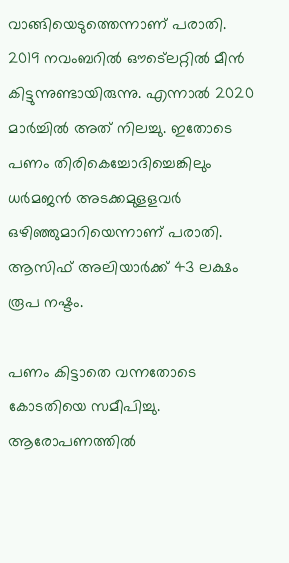വാങ്ങിയെടുത്തെന്നാണ് പരാതി.  2019 നവംബറിൽ ഔട്ലെറ്റില്‍ മീൻ കിട്ടുന്നുണ്ടായിരുന്നു. എന്നാൽ 2020 മാർച്ചിൽ അത് നിലച്ചു. ഇതോടെ പണം തിരികെച്ചോദിച്ചെങ്കിലും ധർമജൻ അടക്കമുളളവർ ഒഴിഞ്ഞുമാറിയെന്നാണ് പരാതി. ആസിഫ് അലിയാർക്ക് 43 ലക്ഷം രൂപ നഷ്ടം.

പണം കിട്ടാതെ വന്നതോടെ കോടതിയെ സമീപിച്ചു. ആരോപണത്തിൽ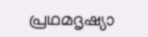പ്രഥമദൃഷ്യാ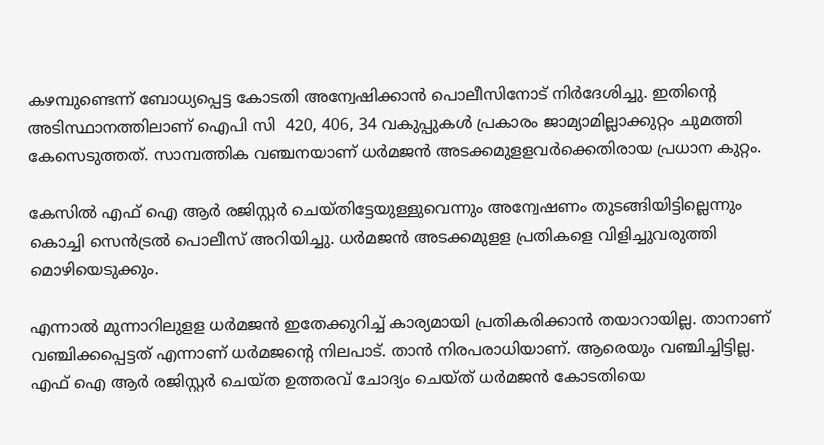കഴമ്പുണ്ടെന്ന് ബോധ്യപ്പെട്ട കോടതി അന്വേഷിക്കാൻ പൊലീസിനോട് നിർ‍ദേശിച്ചു. ഇതിന്‍റെ അടിസ്ഥാനത്തിലാണ് ഐപി സി  420, 406, 34 വകുപ്പുകൾ പ്രകാരം ജാമ്യാമില്ലാക്കുറ്റം ചുമത്തി കേസെടുത്തത്. സാമ്പത്തിക വഞ്ചനയാണ് ധർമജൻ അടക്കമുളളവ‍ർക്കെതിരായ പ്രധാന കുറ്റം.

കേസിൽ എഫ് ഐ ആർ രജിസ്റ്റർ ചെയ്തിട്ടേയുള്ളുവെന്നും അന്വേഷണം തുടങ്ങിയിട്ടില്ലെന്നും  കൊച്ചി സെൻട്രൽ പൊലീസ് അറിയിച്ചു. ധർമജൻ അടക്കമുളള പ്രതികളെ വിളിച്ചുവരുത്തി മൊഴിയെടുക്കും.

എന്നാൽ മുന്നാറിലുളള ധർമജൻ ഇതേക്കുറിച്ച് കാര്യമായി പ്രതികരിക്കാൻ തയാറായില്ല. താനാണ് വ‌ഞ്ചിക്കപ്പെട്ടത് എന്നാണ് ധർമജന്‍റെ നിലപാട്. താൻ നിരപരാധിയാണ്. ആരെയും വഞ്ചിച്ചിട്ടില്ല. എഫ് ഐ ആർ രജിസ്റ്റർ ചെയ്ത ഉത്തരവ് ചോദ്യം ചെയ്ത് ധർമജൻ കോടതിയെ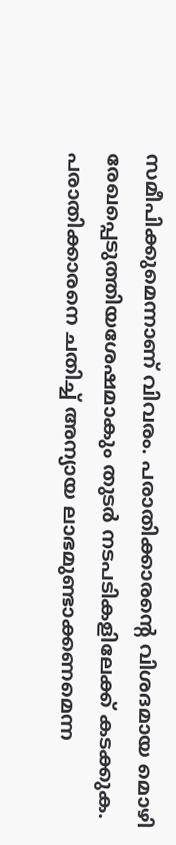സമീപിക്കുമെന്നാണ് വിവരം. പരാതിക്കാരന്‍റെ വിശദമായ മൊഴി രേഖപ്പെടുത്തിയശേഷമാകും തുടർ നടപടികളിലേക്ക് കടക്കുക. പരാതിക്കാരനെ ചതിച്ച് അന്യായ ലാഭമുണ്ടാക്കണമെന്ന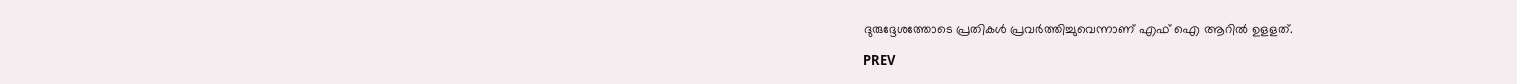ദുരുദ്ദേശത്തോടെ പ്രതികള്‍ പ്രവർത്തിച്ചുവെന്നാണ് എഫ് ഐ ആറിൽ ഉളളത്.

PREV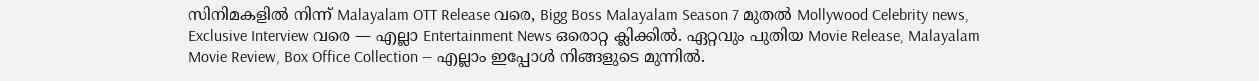സിനിമകളിൽ നിന്ന് Malayalam OTT Release വരെ, Bigg Boss Malayalam Season 7 മുതൽ Mollywood Celebrity news, Exclusive Interview വരെ — എല്ലാ Entertainment News ഒരൊറ്റ ക്ലിക്കിൽ. ഏറ്റവും പുതിയ Movie Release, Malayalam Movie Review, Box Office Collection — എല്ലാം ഇപ്പോൾ നിങ്ങളുടെ മുന്നിൽ.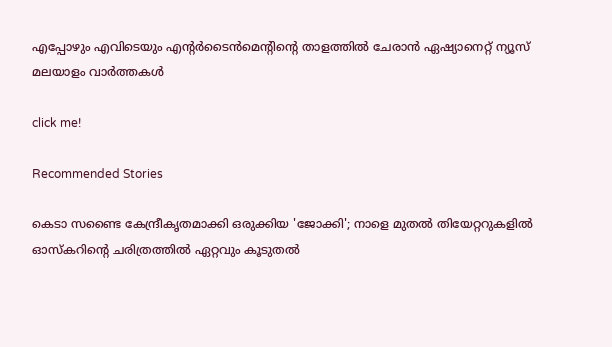എപ്പോഴും എവിടെയും എന്റർടൈൻമെന്റിന്റെ താളത്തിൽ ചേരാൻ ഏഷ്യാനെറ്റ് ന്യൂസ് മലയാളം വാർത്തകൾ

click me!

Recommended Stories

കെടാ സണ്ടൈ കേന്ദ്രീകൃതമാക്കി ഒരുക്കിയ 'ജോക്കി'; നാളെ മുതൽ തിയേറ്ററുകളിൽ
ഓസ്കറിന്റെ ചരിത്രത്തിൽ ഏറ്റവും കൂടുതൽ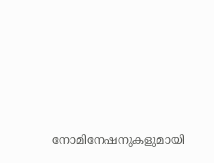നോമിനേഷനുകളുമായി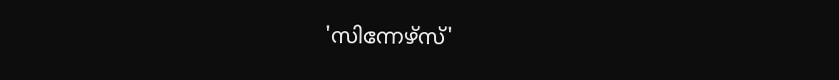'സിന്നേഴ്സ്'